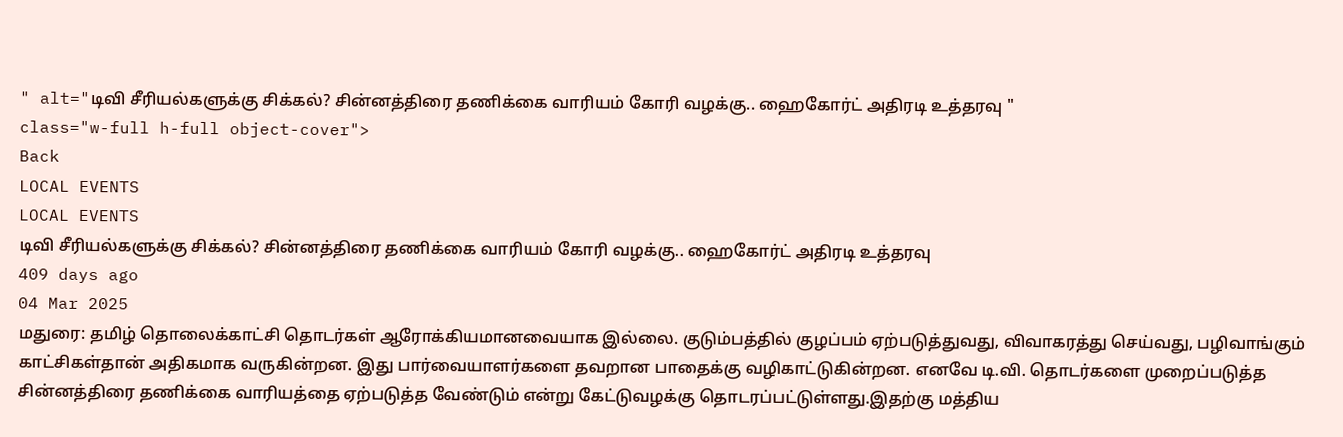" alt="டிவி சீரியல்களுக்கு சிக்கல்? சின்னத்திரை தணிக்கை வாரியம் கோரி வழக்கு.. ஹைகோர்ட் அதிரடி உத்தரவு "
class="w-full h-full object-cover">
Back
LOCAL EVENTS
LOCAL EVENTS
டிவி சீரியல்களுக்கு சிக்கல்? சின்னத்திரை தணிக்கை வாரியம் கோரி வழக்கு.. ஹைகோர்ட் அதிரடி உத்தரவு
409 days ago
04 Mar 2025
மதுரை: தமிழ் தொலைக்காட்சி தொடர்கள் ஆரோக்கியமானவையாக இல்லை. குடும்பத்தில் குழப்பம் ஏற்படுத்துவது, விவாகரத்து செய்வது, பழிவாங்கும் காட்சிகள்தான் அதிகமாக வருகின்றன. இது பார்வையாளர்களை தவறான பாதைக்கு வழிகாட்டுகின்றன. எனவே டி.வி. தொடர்களை முறைப்படுத்த சின்னத்திரை தணிக்கை வாரியத்தை ஏற்படுத்த வேண்டும் என்று கேட்டுவழக்கு தொடரப்பட்டுள்ளது.இதற்கு மத்திய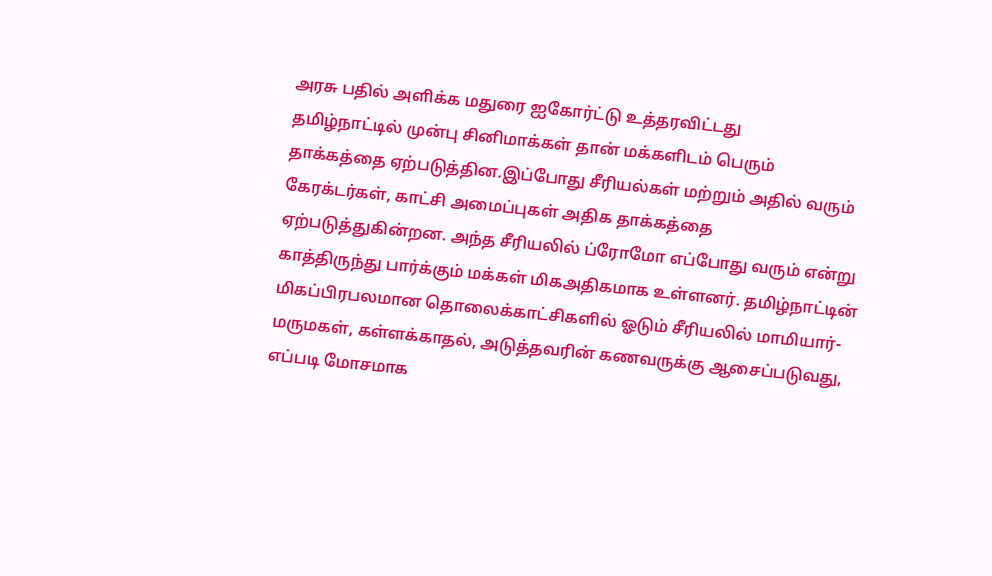அரசு பதில் அளிக்க மதுரை ஐகோர்ட்டு உத்தரவிட்டது
தமிழ்நாட்டில் முன்பு சினிமாக்கள் தான் மக்களிடம் பெரும் தாக்கத்தை ஏற்படுத்தின.இப்போது சீரியல்கள் மற்றும் அதில் வரும் கேரக்டர்கள், காட்சி அமைப்புகள் அதிக தாக்கத்தை ஏற்படுத்துகின்றன. அந்த சீரியலில் ப்ரோமோ எப்போது வரும் என்று காத்திருந்து பார்க்கும் மக்கள் மிகஅதிகமாக உள்ளனர். தமிழ்நாட்டின் மிகப்பிரபலமான தொலைக்காட்சிகளில் ஓடும் சீரியலில் மாமியார்- மருமகள், கள்ளக்காதல், அடுத்தவரின் கணவருக்கு ஆசைப்படுவது, எப்படி மோசமாக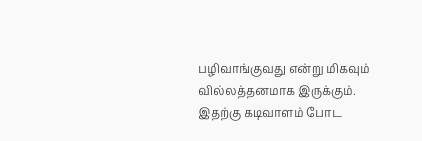பழிவாங்குவது என்று மிகவும் வில்லத்தனமாக இருக்கும். இதற்கு கடிவாளம் போட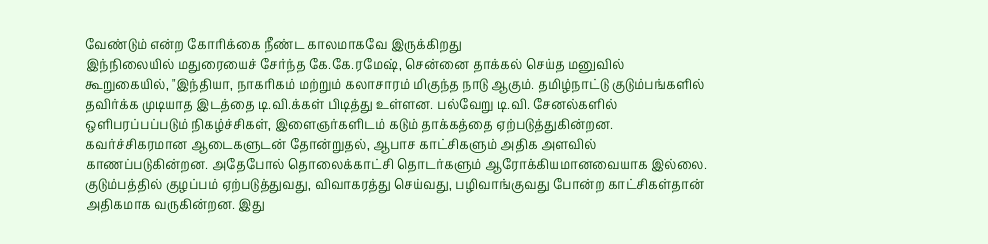வேண்டும் என்ற கோரிக்கை நீண்ட காலமாகவே இருக்கிறது
இந்நிலையில் மதுரையைச் சேர்ந்த கே.கே.ரமேஷ், சென்னை தாக்கல் செய்த மனுவில் கூறுகையில், "இந்தியா, நாகரிகம் மற்றும் கலாசாரம் மிகுந்த நாடு ஆகும். தமிழ்நாட்டு குடும்பங்களில் தவிர்க்க முடியாத இடத்தை டி.வி.க்கள் பிடித்து உள்ளன. பல்வேறு டி.வி. சேனல்களில் ஒளிபரப்பப்படும் நிகழ்ச்சிகள், இளைஞர்களிடம் கடும் தாக்கத்தை ஏற்படுத்துகின்றன. கவர்ச்சிகரமான ஆடைகளுடன் தோன்றுதல், ஆபாச காட்சிகளும் அதிக அளவில் காணப்படுகின்றன. அதேபோல் தொலைக்காட்சி தொடர்களும் ஆரோக்கியமானவையாக இல்லை. குடும்பத்தில் குழப்பம் ஏற்படுத்துவது, விவாகரத்து செய்வது, பழிவாங்குவது போன்ற காட்சிகள்தான் அதிகமாக வருகின்றன. இது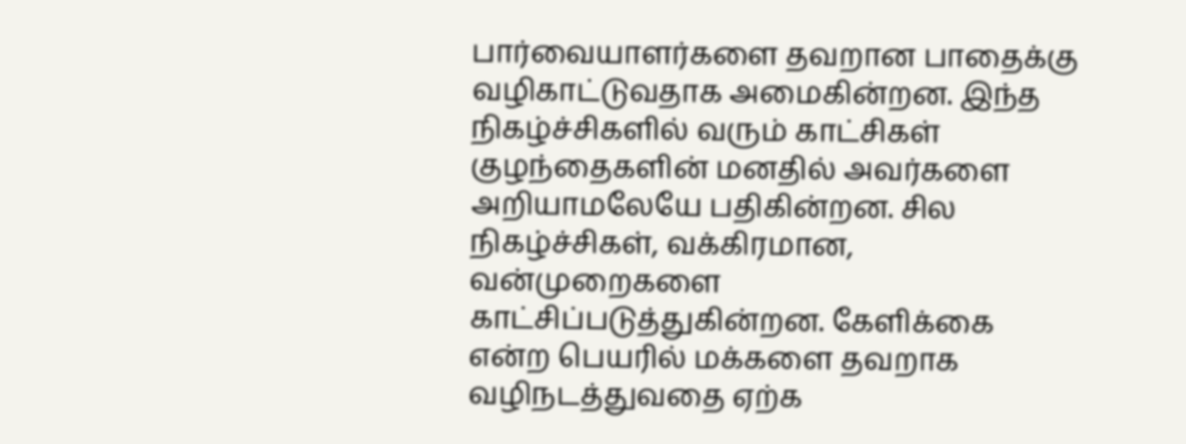பார்வையாளர்களை தவறான பாதைக்கு வழிகாட்டுவதாக அமைகின்றன. இந்த நிகழ்ச்சிகளில் வரும் காட்சிகள் குழந்தைகளின் மனதில் அவர்களை அறியாமலேயே பதிகின்றன. சில நிகழ்ச்சிகள், வக்கிரமான, வன்முறைகளை காட்சிப்படுத்துகின்றன. கேளிக்கை என்ற பெயரில் மக்களை தவறாக வழிநடத்துவதை ஏற்க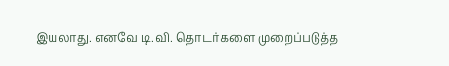இயலாது. எனவே டி.வி. தொடர்களை முறைப்படுத்த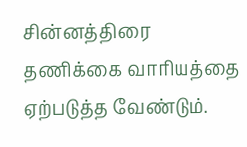சின்னத்திரை தணிக்கை வாரியத்தை ஏற்படுத்த வேண்டும்.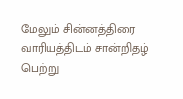மேலும் சின்னத்திரை வாரியத்திடம் சான்றிதழ் பெற்று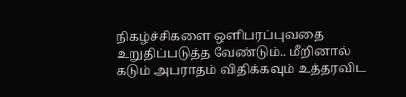நிகழ்ச்சிகளை ஒளிபரப்புவதை உறுதிப்படுத்த வேண்டும்.. மீறினால் கடும் அபராதம் விதிக்கவும் உத்தரவிட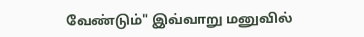வேண்டும்" இவ்வாறு மனுவில்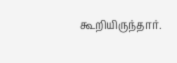கூறியிருந்தார்.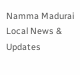Namma Madurai
Local News & Updates